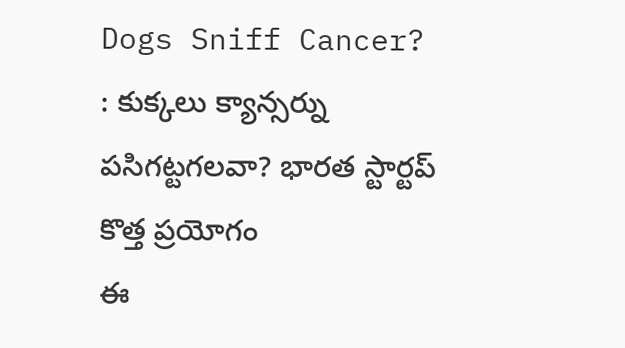Dogs Sniff Cancer? : కుక్కలు క్యాన్సర్ను పసిగట్టగలవా? భారత స్టార్టప్ కొత్త ప్రయోగం
ఈ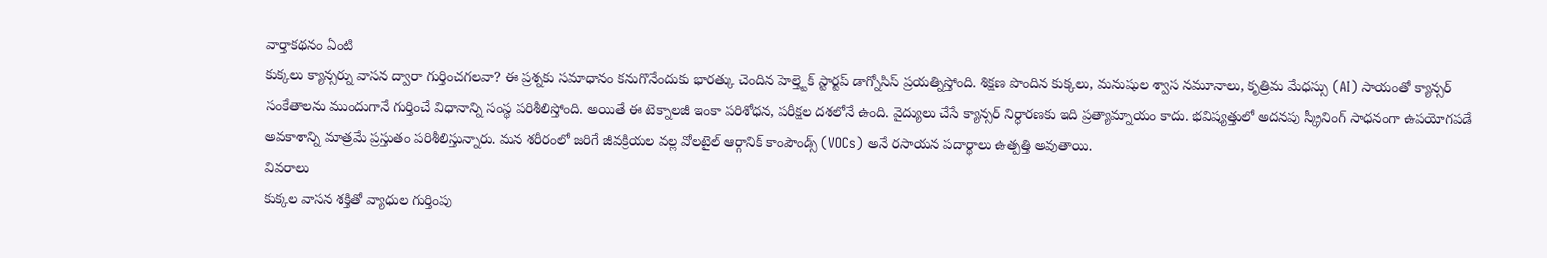వార్తాకథనం ఏంటి
కుక్కలు క్యాన్సర్ను వాసన ద్వారా గుర్తించగలవా? ఈ ప్రశ్నకు సమాధానం కనుగొనేందుకు భారత్కు చెందిన హెల్త్టెక్ స్టార్టప్ డాగ్నోసిస్ ప్రయత్నిస్తోంది. శిక్షణ పొందిన కుక్కలు, మనుషుల శ్వాస నమూనాలు, కృత్రిమ మేధస్సు (AI) సాయంతో క్యాన్సర్ సంకేతాలను ముందుగానే గుర్తించే విధానాన్ని సంస్థ పరిశీలిస్తోంది. అయితే ఈ టెక్నాలజీ ఇంకా పరిశోధన, పరీక్షల దశలోనే ఉంది. వైద్యులు చేసే క్యాన్సర్ నిర్ధారణకు ఇది ప్రత్యామ్నాయం కాదు. భవిష్యత్తులో అదనపు స్క్రీనింగ్ సాధనంగా ఉపయోగపడే అవకాశాన్ని మాత్రమే ప్రస్తుతం పరిశీలిస్తున్నారు. మన శరీరంలో జరిగే జీవక్రియల వల్ల వోలటైల్ ఆర్గానిక్ కాంపౌండ్స్ (VOCs) అనే రసాయన పదార్థాలు ఉత్పత్తి అవుతాయి.
వివరాలు
కుక్కల వాసన శక్తితో వ్యాధుల గుర్తింపు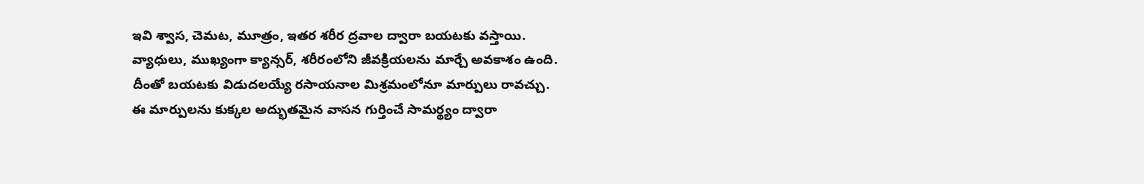ఇవి శ్వాస, చెమట, మూత్రం, ఇతర శరీర ద్రవాల ద్వారా బయటకు వస్తాయి.
వ్యాధులు, ముఖ్యంగా క్యాన్సర్, శరీరంలోని జీవక్రియలను మార్చే అవకాశం ఉంది.
దీంతో బయటకు విడుదలయ్యే రసాయనాల మిశ్రమంలోనూ మార్పులు రావచ్చు.
ఈ మార్పులను కుక్కల అద్భుతమైన వాసన గుర్తించే సామర్థ్యం ద్వారా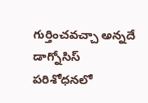గుర్తించవచ్చా అన్నదే డాగ్నోసిస్ పరిశోధనలో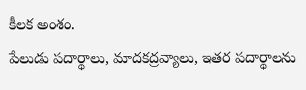కీలక అంశం.
పేలుడు పదార్థాలు, మాదకద్రవ్యాలు, ఇతర పదార్థాలను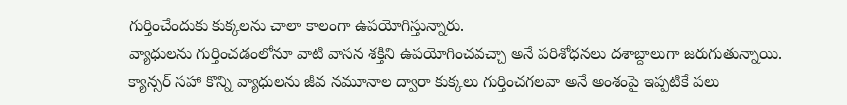గుర్తించేందుకు కుక్కలను చాలా కాలంగా ఉపయోగిస్తున్నారు.
వ్యాధులను గుర్తించడంలోనూ వాటి వాసన శక్తిని ఉపయోగించవచ్చా అనే పరిశోధనలు దశాబ్దాలుగా జరుగుతున్నాయి.
క్యాన్సర్ సహా కొన్ని వ్యాధులను జీవ నమూనాల ద్వారా కుక్కలు గుర్తించగలవా అనే అంశంపై ఇప్పటికే పలు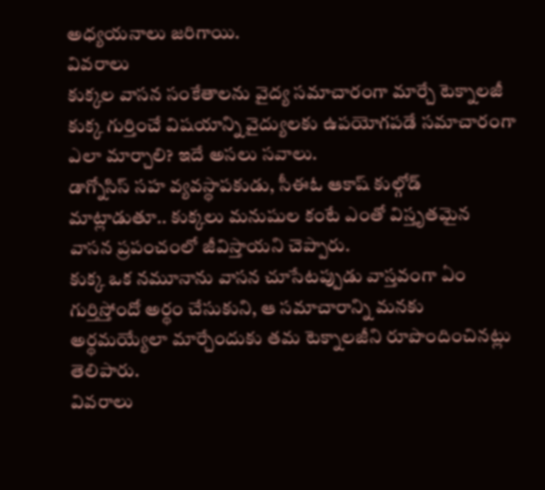అధ్యయనాలు జరిగాయి.
వివరాలు
కుక్కల వాసన సంకేతాలను వైద్య సమాచారంగా మార్చే టెక్నాలజీ
కుక్క గుర్తించే విషయాన్ని వైద్యులకు ఉపయోగపడే సమాచారంగా ఎలా మార్చాలి? ఇదే అసలు సవాలు.
డాగ్నోసిస్ సహ వ్యవస్థాపకుడు, సీఈఓ ఆకాష్ కుల్గోడ్ మాట్లాడుతూ.. కుక్కలు మనుషుల కంటే ఎంతో విస్తృతమైన వాసన ప్రపంచంలో జీవిస్తాయని చెప్పారు.
కుక్క ఒక నమూనాను వాసన చూసేటప్పుడు వాస్తవంగా ఏం గుర్తిస్తోందో అర్థం చేసుకుని, ఆ సమాచారాన్ని మనకు అర్థమయ్యేలా మార్చేందుకు తమ టెక్నాలజీని రూపొందించినట్లు తెలిపారు.
వివరాలు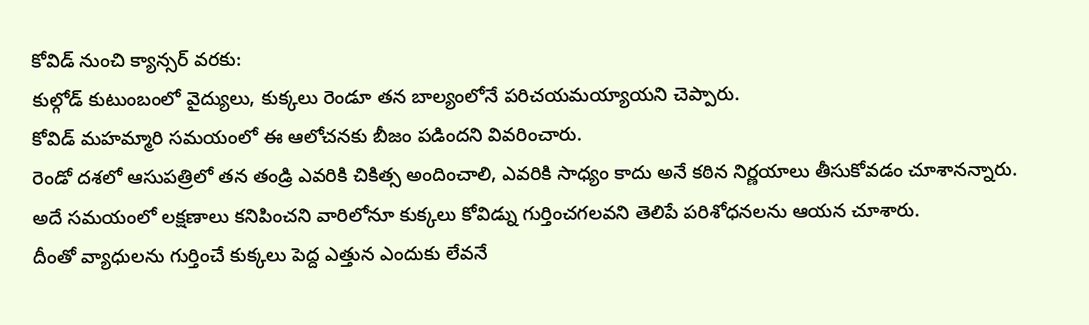కోవిడ్ నుంచి క్యాన్సర్ వరకు:
కుల్గోడ్ కుటుంబంలో వైద్యులు, కుక్కలు రెండూ తన బాల్యంలోనే పరిచయమయ్యాయని చెప్పారు.
కోవిడ్ మహమ్మారి సమయంలో ఈ ఆలోచనకు బీజం పడిందని వివరించారు.
రెండో దశలో ఆసుపత్రిలో తన తండ్రి ఎవరికి చికిత్స అందించాలి, ఎవరికి సాధ్యం కాదు అనే కఠిన నిర్ణయాలు తీసుకోవడం చూశానన్నారు.
అదే సమయంలో లక్షణాలు కనిపించని వారిలోనూ కుక్కలు కోవిడ్ను గుర్తించగలవని తెలిపే పరిశోధనలను ఆయన చూశారు.
దీంతో వ్యాధులను గుర్తించే కుక్కలు పెద్ద ఎత్తున ఎందుకు లేవనే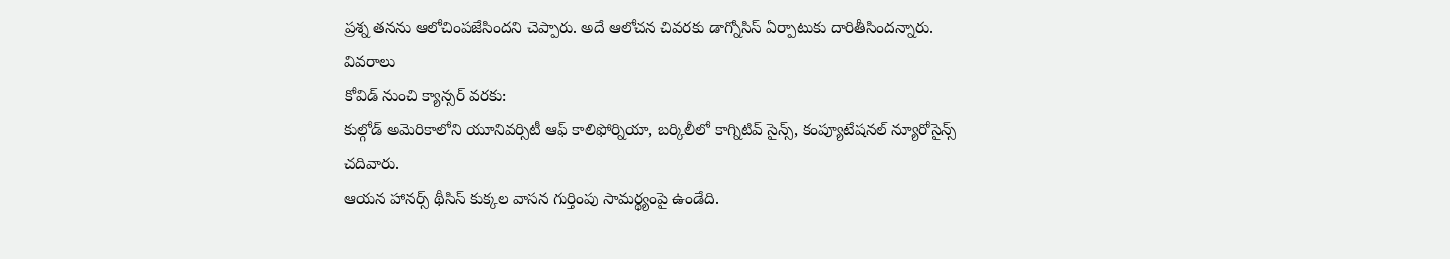ప్రశ్న తనను ఆలోచింపజేసిందని చెప్పారు. అదే ఆలోచన చివరకు డాగ్నోసిస్ ఏర్పాటుకు దారితీసిందన్నారు.
వివరాలు
కోవిడ్ నుంచి క్యాన్సర్ వరకు:
కుల్గోడ్ అమెరికాలోని యూనివర్సిటీ ఆఫ్ కాలిఫోర్నియా, బర్కిలీలో కాగ్నిటివ్ సైన్స్, కంప్యూటేషనల్ న్యూరోసైన్స్ చదివారు.
ఆయన హానర్స్ థీసిస్ కుక్కల వాసన గుర్తింపు సామర్థ్యంపై ఉండేది.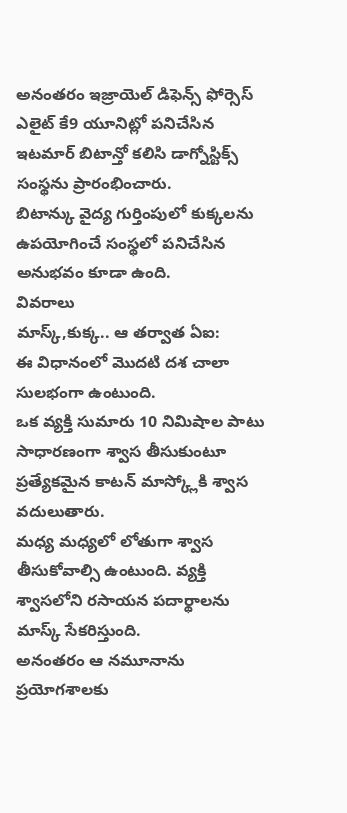అనంతరం ఇజ్రాయెల్ డిఫెన్స్ ఫోర్సెస్ ఎలైట్ కే9 యూనిట్లో పనిచేసిన ఇటమార్ బిటాన్తో కలిసి డాగ్నోస్టిక్స్ సంస్థను ప్రారంభించారు.
బిటాన్కు వైద్య గుర్తింపులో కుక్కలను ఉపయోగించే సంస్థలో పనిచేసిన అనుభవం కూడా ఉంది.
వివరాలు
మాస్క్,కుక్క.. ఆ తర్వాత ఏఐ:
ఈ విధానంలో మొదటి దశ చాలా సులభంగా ఉంటుంది.
ఒక వ్యక్తి సుమారు 10 నిమిషాల పాటు సాధారణంగా శ్వాస తీసుకుంటూ ప్రత్యేకమైన కాటన్ మాస్క్లోకి శ్వాస వదులుతారు.
మధ్య మధ్యలో లోతుగా శ్వాస తీసుకోవాల్సి ఉంటుంది. వ్యక్తి శ్వాసలోని రసాయన పదార్థాలను మాస్క్ సేకరిస్తుంది.
అనంతరం ఆ నమూనాను ప్రయోగశాలకు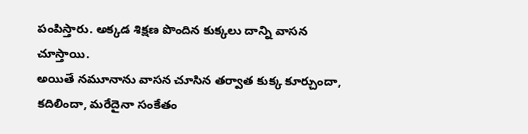పంపిస్తారు. అక్కడ శిక్షణ పొందిన కుక్కలు దాన్ని వాసన చూస్తాయి.
అయితే నమూనాను వాసన చూసిన తర్వాత కుక్క కూర్చుందా, కదిలిందా, మరేదైనా సంకేతం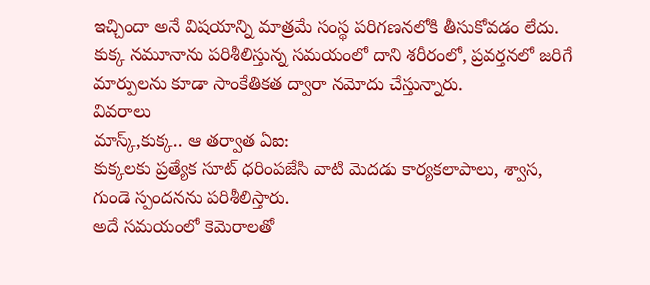ఇచ్చిందా అనే విషయాన్ని మాత్రమే సంస్థ పరిగణనలోకి తీసుకోవడం లేదు.
కుక్క నమూనాను పరిశీలిస్తున్న సమయంలో దాని శరీరంలో, ప్రవర్తనలో జరిగే మార్పులను కూడా సాంకేతికత ద్వారా నమోదు చేస్తున్నారు.
వివరాలు
మాస్క్,కుక్క.. ఆ తర్వాత ఏఐ:
కుక్కలకు ప్రత్యేక సూట్ ధరింపజేసి వాటి మెదడు కార్యకలాపాలు, శ్వాస, గుండె స్పందనను పరిశీలిస్తారు.
అదే సమయంలో కెమెరాలతో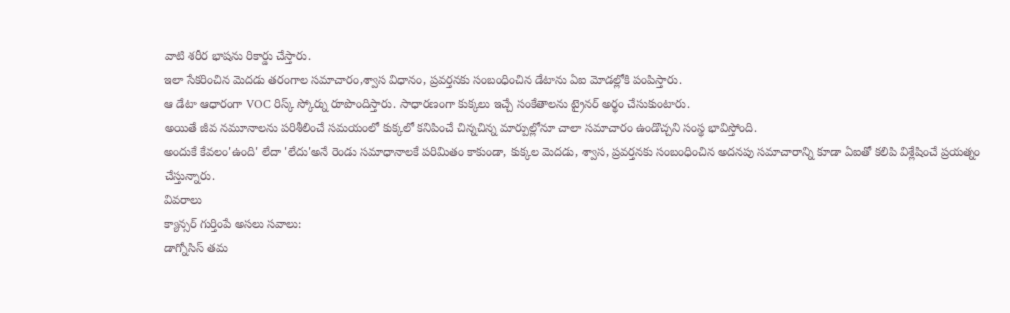వాటి శరీర భాషను రికార్డు చేస్తారు.
ఇలా సేకరించిన మెదడు తరంగాల సమాచారం,శ్వాస విధానం, ప్రవర్తనకు సంబంధించిన డేటాను ఏఐ మోడల్లోకి పంపిస్తారు.
ఆ డేటా ఆధారంగా VOC రిస్క్ స్కోర్ను రూపొందిస్తారు. సాధారణంగా కుక్కలు ఇచ్చే సంకేతాలను ట్రైనర్ అర్థం చేసుకుంటారు.
అయితే జీవ నమూనాలను పరిశీలించే సమయంలో కుక్కలో కనిపించే చిన్నచిన్న మార్పుల్లోనూ చాలా సమాచారం ఉండొచ్చని సంస్థ భావిస్తోంది.
అందుకే కేవలం'ఉంది' లేదా 'లేదు'అనే రెండు సమాధానాలకే పరిమితం కాకుండా, కుక్కల మెదడు, శ్వాస, ప్రవర్తనకు సంబంధించిన అదనపు సమాచారాన్ని కూడా ఏఐతో కలిపి విశ్లేషించే ప్రయత్నం చేస్తున్నారు.
వివరాలు
క్యాన్సర్ గుర్తింపే అసలు సవాలు:
డాగ్నోసిస్ తమ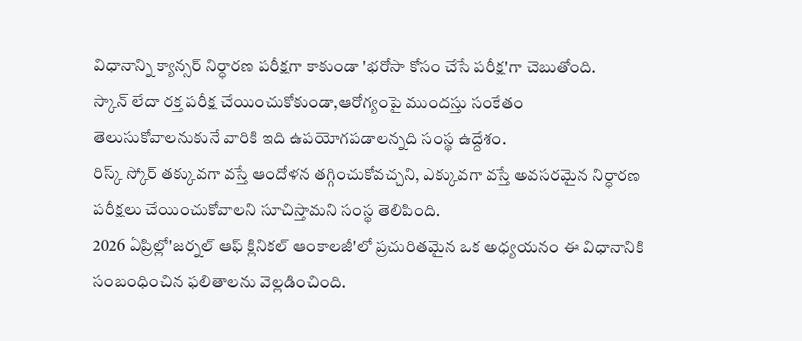విధానాన్ని క్యాన్సర్ నిర్ధారణ పరీక్షగా కాకుండా 'భరోసా కోసం చేసే పరీక్ష'గా చెబుతోంది.
స్కాన్ లేదా రక్త పరీక్ష చేయించుకోకుండా,ఆరోగ్యంపై ముందస్తు సంకేతం తెలుసుకోవాలనుకునే వారికి ఇది ఉపయోగపడాలన్నది సంస్థ ఉద్దేశం.
రిస్క్ స్కోర్ తక్కువగా వస్తే ఆందోళన తగ్గించుకోవచ్చని, ఎక్కువగా వస్తే అవసరమైన నిర్ధారణ పరీక్షలు చేయించుకోవాలని సూచిస్తామని సంస్థ తెలిపింది.
2026 ఏప్రిల్లో'జర్నల్ ఆఫ్ క్లినికల్ ఆంకాలజీ'లో ప్రచురితమైన ఒక అధ్యయనం ఈ విధానానికి సంబంధించిన ఫలితాలను వెల్లడించింది.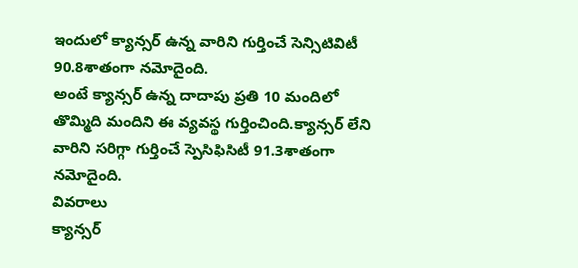ఇందులో క్యాన్సర్ ఉన్న వారిని గుర్తించే సెన్సిటివిటీ 90.8శాతంగా నమోదైంది.
అంటే క్యాన్సర్ ఉన్న దాదాపు ప్రతి 10 మందిలో తొమ్మిది మందిని ఈ వ్యవస్థ గుర్తించింది.క్యాన్సర్ లేని వారిని సరిగ్గా గుర్తించే స్పెసిఫిసిటీ 91.3శాతంగా నమోదైంది.
వివరాలు
క్యాన్సర్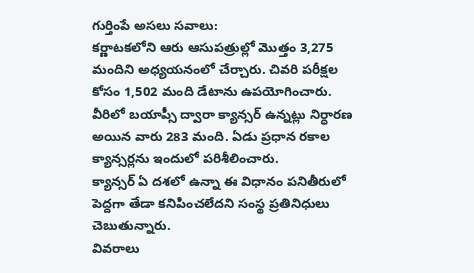గుర్తింపే అసలు సవాలు:
కర్ణాటకలోని ఆరు ఆసుపత్రుల్లో మొత్తం 3,275 మందిని అధ్యయనంలో చేర్చారు. చివరి పరీక్షల కోసం 1,502 మంది డేటాను ఉపయోగించారు.
వీరిలో బయాప్సీ ద్వారా క్యాన్సర్ ఉన్నట్లు నిర్ధారణ అయిన వారు 283 మంది. ఏడు ప్రధాన రకాల క్యాన్సర్లను ఇందులో పరిశీలించారు.
క్యాన్సర్ ఏ దశలో ఉన్నా ఈ విధానం పనితీరులో పెద్దగా తేడా కనిపించలేదని సంస్థ ప్రతినిధులు చెబుతున్నారు.
వివరాలు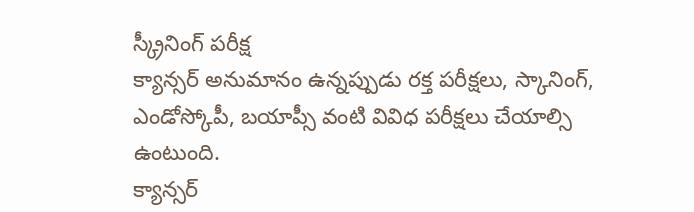స్క్రీనింగ్ పరీక్ష
క్యాన్సర్ అనుమానం ఉన్నప్పుడు రక్త పరీక్షలు, స్కానింగ్, ఎండోస్కోపీ, బయాప్సీ వంటి వివిధ పరీక్షలు చేయాల్సి ఉంటుంది.
క్యాన్సర్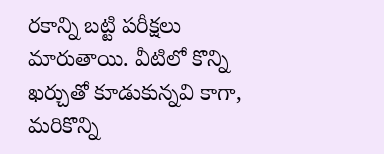రకాన్ని బట్టి పరీక్షలు మారుతాయి. వీటిలో కొన్ని ఖర్చుతో కూడుకున్నవి కాగా, మరికొన్ని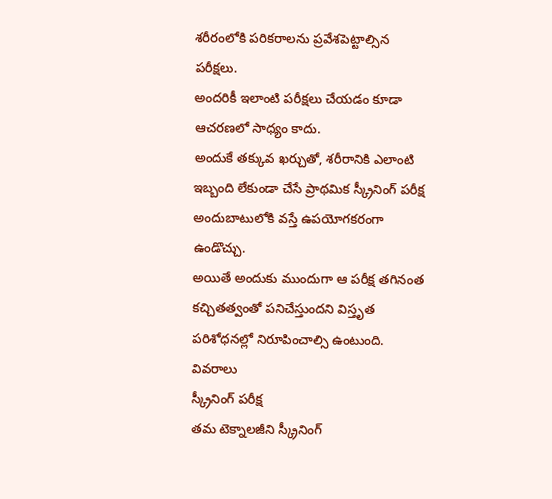శరీరంలోకి పరికరాలను ప్రవేశపెట్టాల్సిన పరీక్షలు.
అందరికీ ఇలాంటి పరీక్షలు చేయడం కూడా ఆచరణలో సాధ్యం కాదు.
అందుకే తక్కువ ఖర్చుతో, శరీరానికి ఎలాంటి ఇబ్బంది లేకుండా చేసే ప్రాథమిక స్క్రీనింగ్ పరీక్ష అందుబాటులోకి వస్తే ఉపయోగకరంగా ఉండొచ్చు.
అయితే అందుకు ముందుగా ఆ పరీక్ష తగినంత కచ్చితత్వంతో పనిచేస్తుందని విస్తృత పరిశోధనల్లో నిరూపించాల్సి ఉంటుంది.
వివరాలు
స్క్రీనింగ్ పరీక్ష
తమ టెక్నాలజీని స్క్రీనింగ్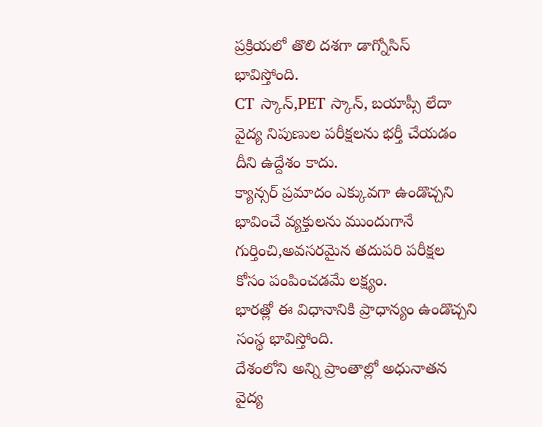ప్రక్రియలో తొలి దశగా డాగ్నోసిస్ భావిస్తోంది.
CT స్కాన్,PET స్కాన్, బయాప్సీ లేదా వైద్య నిపుణుల పరీక్షలను భర్తీ చేయడం దీని ఉద్దేశం కాదు.
క్యాన్సర్ ప్రమాదం ఎక్కువగా ఉండొచ్చని భావించే వ్యక్తులను ముందుగానే గుర్తించి,అవసరమైన తదుపరి పరీక్షల కోసం పంపించడమే లక్ష్యం.
భారత్లో ఈ విధానానికి ప్రాధాన్యం ఉండొచ్చని సంస్థ భావిస్తోంది.
దేశంలోని అన్ని ప్రాంతాల్లో అధునాతన వైద్య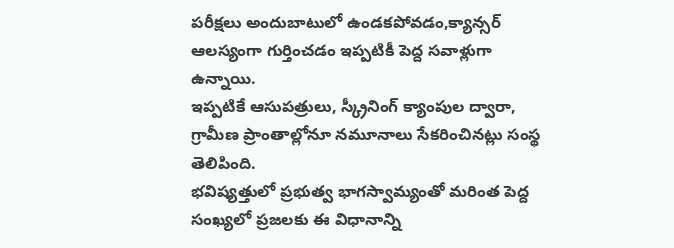పరీక్షలు అందుబాటులో ఉండకపోవడం,క్యాన్సర్ ఆలస్యంగా గుర్తించడం ఇప్పటికీ పెద్ద సవాళ్లుగా ఉన్నాయి.
ఇప్పటికే ఆసుపత్రులు, స్క్రీనింగ్ క్యాంపుల ద్వారా, గ్రామీణ ప్రాంతాల్లోనూ నమూనాలు సేకరించినట్లు సంస్థ తెలిపింది.
భవిష్యత్తులో ప్రభుత్వ భాగస్వామ్యంతో మరింత పెద్ద సంఖ్యలో ప్రజలకు ఈ విధానాన్ని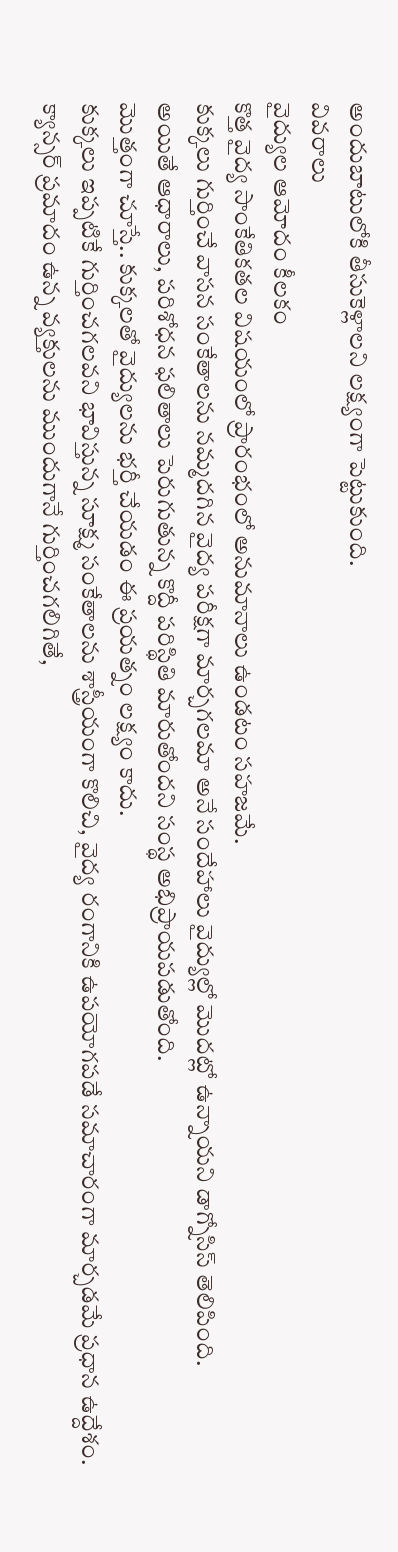అందుబాటులోకి తీసుకెళ్లాలని లక్ష్యంగా పెట్టుకుంది.
వివరాలు
వైద్యుల ఆమోదం కీలకం
కొత్త వైద్య సాంకేతికతల విషయంలో ప్రారంభంలో అనుమానాలు ఉండటం సహజమే.
కుక్కలు గుర్తించే వాసన సంకేతాలను నమ్మదగిన వైద్య పరీక్షగా మార్చగలమా అనే సందేహాలు వైద్యుల్లో మొదట్లో ఉన్నాయని డాగ్నోసిస్ తెలిపింది.
అయితే ఆధారాలు, పరిశోధన ఫలితాలు పెరుగుతున్న కొద్దీ పరిస్థితి మారుతోందని సంస్థ అభిప్రాయపడుతోంది.
మొత్తంగా చూస్తే.. కుక్కలతో వైద్యులను భర్తీ చేయడం ఈ ప్రయత్నం లక్ష్యం కాదు.
కుక్కలు ఇప్పటికే గుర్తించగలవని భావిస్తున్న సూక్ష్మ సంకేతాలను శాస్త్రీయంగా కొలిచి, వైద్య రంగానికి ఉపయోగపడే సమాచారంగా మార్చడమే ప్రధాన ఉద్దేశం.
క్యాన్సర్ ప్రమాదం ఉన్న వ్యక్తులను ముందుగానే గుర్తించగలిగితే,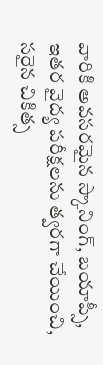వారికి అవసరమైన స్కానింగ్, బయాప్సీ, ఇతర వైద్య పరీక్షలను త్వరగా చేయించి, సరైన చికిత్స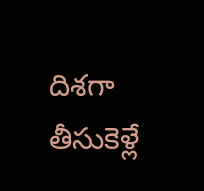దిశగా తీసుకెళ్లే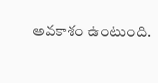అవకాశం ఉంటుంది.